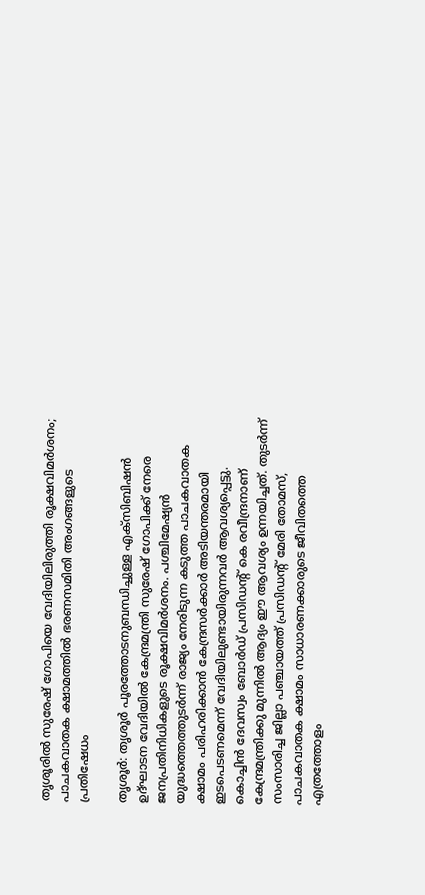തൃശൂരിൽ സുരേഷ് ഗോപിയെ വേദിയിലിരുത്തി രൂക്ഷവിമർശനം; പാചകവാതക ക്ഷാമത്തിൽ ഭരണസമിതി അംഗങ്ങളുടെ പ്രതിഷേധം

തൃശൂർ: തൃശൂർ പൂരത്തോടനുബന്ധിച്ചുള്ള എക്സിബിഷൻ ഉദ്ഘാടന വേദിയിൽ കേന്ദ്രമന്ത്രി സുരേഷ് ഗോപിക്ക് നേരെ ജനപ്രതിനിധികളുടെ രൂക്ഷവിമർശനം. പശ്ചിമേഷ്യൻ യുദ്ധത്തെത്തുടർന്ന് രാജ്യം നേരിടുന്ന കടുത്ത പാചകവാതക ക്ഷാമം പരിഹരിക്കാൻ കേന്ദ്രസർക്കാർ അടിയന്തരമായി ഇടപെടണമെന്ന് വേദിയിലുണ്ടായിരുന്നവർ ആവശ്യപ്പെട്ടു.
കൊച്ചിൻ ദേവസ്വം ബോർഡ് പ്രസിഡന്റ് കെ രവീന്ദ്രനാണ് കേന്ദ്രമന്ത്രിക്കു മുന്നിൽ ആദ്യം ഈ ആവശ്യം ഉന്നയിച്ചത്. തുടർന്ന് സംസാരിച്ച ജില്ലാ പഞ്ചായത്ത് പ്രസിഡന്റ് മേരി തോമസ്, പാചകവാതക ക്ഷാമം സാധാരണക്കാരുടെ ജീവിതത്തെ എത്രത്തോളം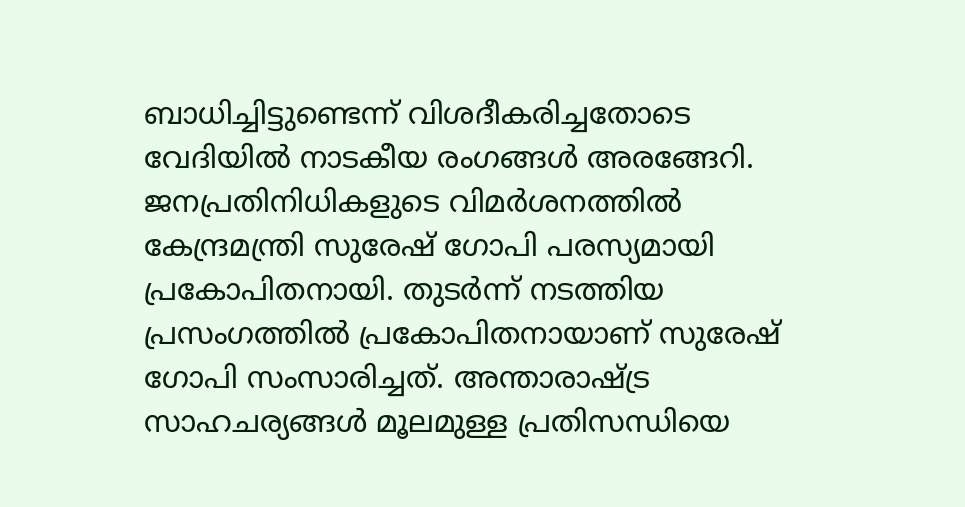ബാധിച്ചിട്ടുണ്ടെന്ന് വിശദീകരിച്ചതോടെ വേദിയിൽ നാടകീയ രംഗങ്ങൾ അരങ്ങേറി.
ജനപ്രതിനിധികളുടെ വിമർശനത്തിൽ കേന്ദ്രമന്ത്രി സുരേഷ് ഗോപി പരസ്യമായി പ്രകോപിതനായി. തുടർന്ന് നടത്തിയ പ്രസംഗത്തിൽ പ്രകോപിതനായാണ് സുരേഷ് ഗോപി സംസാരിച്ചത്. അന്താരാഷ്ട്ര സാഹചര്യങ്ങൾ മൂലമുള്ള പ്രതിസന്ധിയെ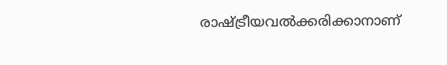രാഷ്ട്രീയവൽക്കരിക്കാനാണ്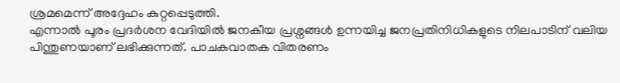ശ്രമമെന്ന് അദ്ദേഹം കുറ്റപ്പെടുത്തി.
എന്നാൽ പൂരം പ്രദർശന വേദിയിൽ ജനകീയ പ്രശ്നങ്ങൾ ഉന്നയിച്ച ജനപ്രതിനിധികളുടെ നിലപാടിന് വലിയ പിന്തുണയാണ് ലഭിക്കുന്നത്. പാചകവാതക വിതരണം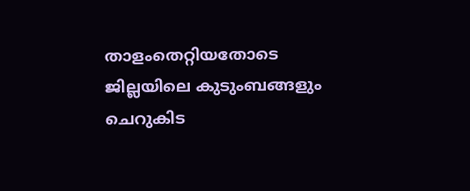താളംതെറ്റിയതോടെ ജില്ലയിലെ കുടുംബങ്ങളും ചെറുകിട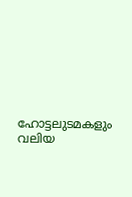ഹോട്ടലുടമകളും വലിയ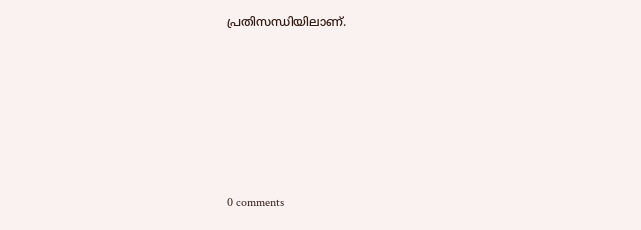പ്രതിസന്ധിയിലാണ്.










0 comments